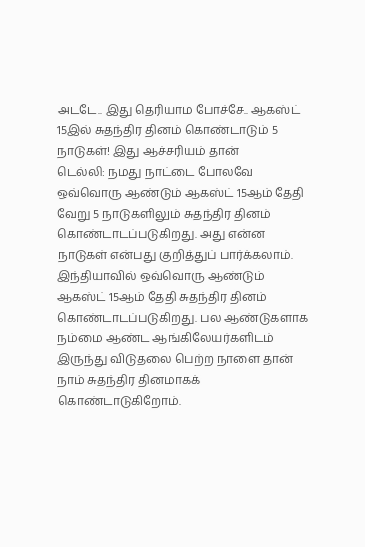அடடே.. இது தெரியாம போச்சே.. ஆகஸ்ட் 15இல் சுதந்திர தினம் கொண்டாடும் 5 நாடுகள்! இது ஆச்சரியம் தான்
டெல்லி: நமது நாட்டை போலவே ஒவ்வொரு ஆண்டும் ஆகஸ்ட் 15ஆம் தேதி வேறு 5 நாடுகளிலும் சுதந்திர தினம் கொண்டாடப்படுகிறது. அது என்ன நாடுகள் என்பது குறித்துப் பார்க்கலாம்.
இந்தியாவில் ஒவ்வொரு ஆண்டும் ஆகஸ்ட் 15ஆம் தேதி சுதந்திர தினம் கொண்டாடப்படுகிறது. பல ஆண்டுகளாக நம்மை ஆண்ட ஆங்கிலேயர்களிடம் இருந்து விடுதலை பெற்ற நாளை தான் நாம் சுதந்திர தினமாகக் கொண்டாடுகிறோம்.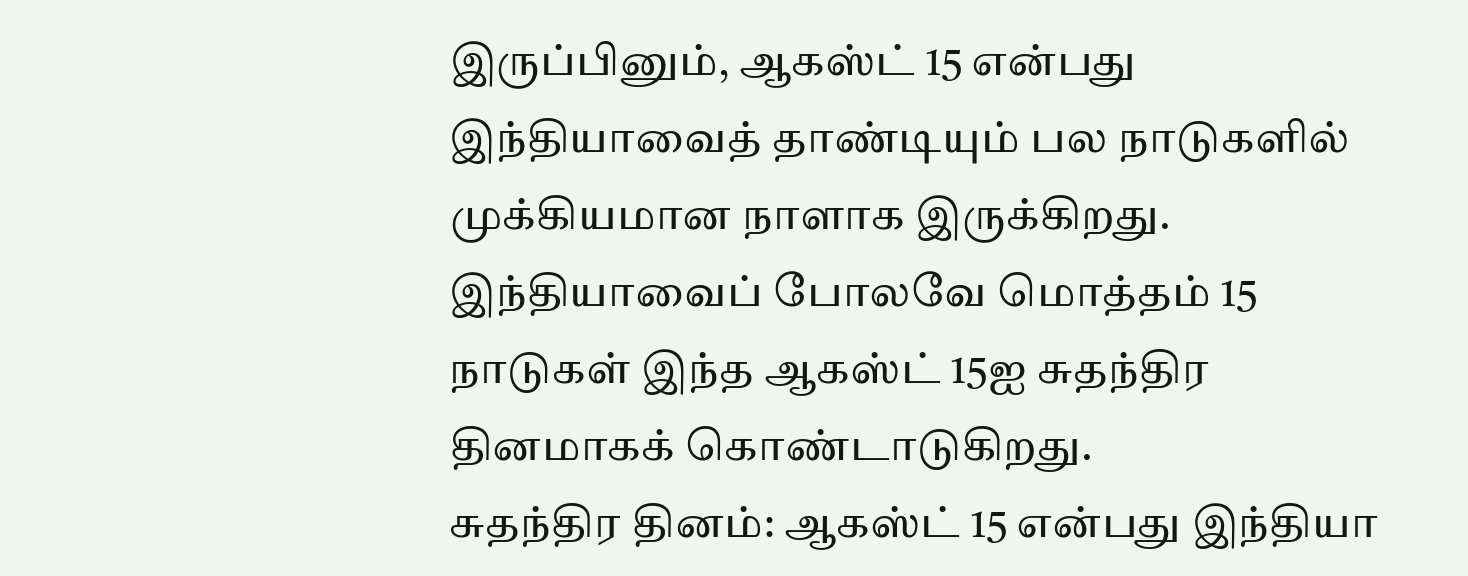இருப்பினும், ஆகஸ்ட் 15 என்பது இந்தியாவைத் தாண்டியும் பல நாடுகளில் முக்கியமான நாளாக இருக்கிறது. இந்தியாவைப் போலவே மொத்தம் 15 நாடுகள் இந்த ஆகஸ்ட் 15ஐ சுதந்திர தினமாகக் கொண்டாடுகிறது.
சுதந்திர தினம்: ஆகஸ்ட் 15 என்பது இந்தியா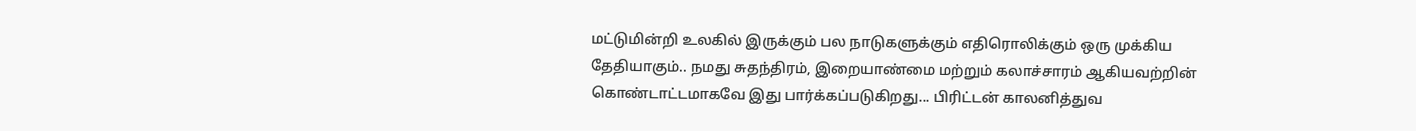மட்டுமின்றி உலகில் இருக்கும் பல நாடுகளுக்கும் எதிரொலிக்கும் ஒரு முக்கிய தேதியாகும்.. நமது சுதந்திரம், இறையாண்மை மற்றும் கலாச்சாரம் ஆகியவற்றின் கொண்டாட்டமாகவே இது பார்க்கப்படுகிறது... பிரிட்டன் காலனித்துவ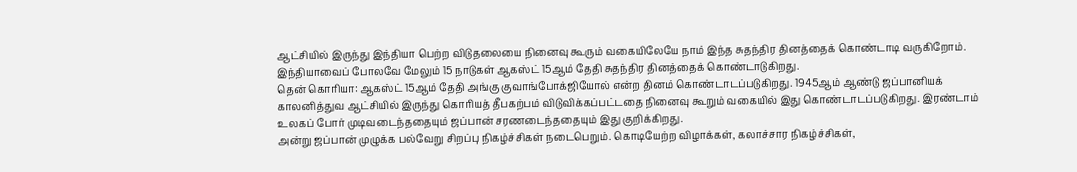ஆட்சியில் இருந்து இந்தியா பெற்ற விடுதலையை நினைவு கூரும் வகையிலேயே நாம் இந்த சுதந்திர தினத்தைக் கொண்டாடி வருகிறோம். இந்தியாவைப் போலவே மேலும் 15 நாடுகள் ஆகஸ்ட் 15ஆம் தேதி சுதந்திர தினத்தைக் கொண்டாடுகிறது.
தென் கொரியா: ஆகஸ்ட் 15ஆம் தேதி அங்கு குவாங்போக்ஜியோல் என்ற தினம் கொண்டாடப்படுகிறது. 1945ஆம் ஆண்டு ஜப்பானியக் காலனித்துவ ஆட்சியில் இருந்து கொரியத் தீபகற்பம் விடுவிக்கப்பட்டதை நினைவு கூறும் வகையில் இது கொண்டாடப்படுகிறது. இரண்டாம் உலகப் போர் முடிவடைந்ததையும் ஜப்பான் சரணடைந்ததையும் இது குறிக்கிறது.
அன்று ஜப்பான் முழுக்க பல்வேறு சிறப்பு நிகழ்ச்சிகள் நடைபெறும். கொடியேற்ற விழாக்கள், கலாச்சார நிகழ்ச்சிகள்,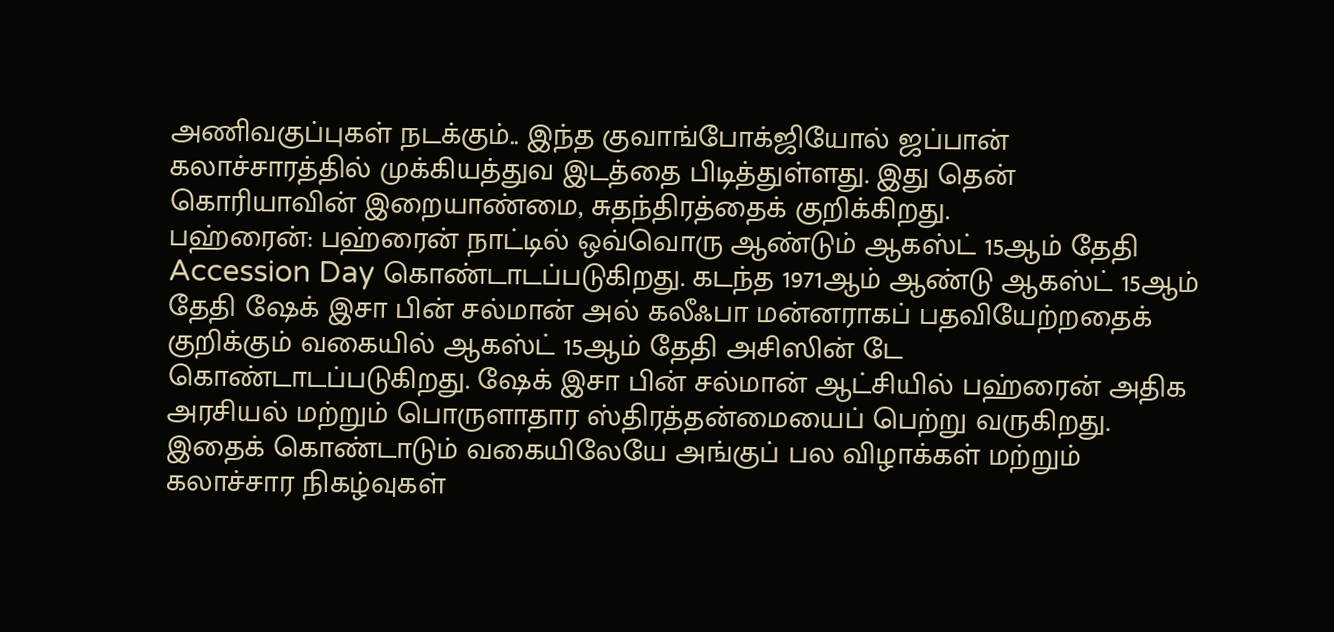அணிவகுப்புகள் நடக்கும்.. இந்த குவாங்போக்ஜியோல் ஜப்பான் கலாச்சாரத்தில் முக்கியத்துவ இடத்தை பிடித்துள்ளது. இது தென் கொரியாவின் இறையாண்மை, சுதந்திரத்தைக் குறிக்கிறது.
பஹ்ரைன்: பஹ்ரைன் நாட்டில் ஒவ்வொரு ஆண்டும் ஆகஸ்ட் 15ஆம் தேதி Accession Day கொண்டாடப்படுகிறது. கடந்த 1971ஆம் ஆண்டு ஆகஸ்ட் 15ஆம் தேதி ஷேக் இசா பின் சல்மான் அல் கலீஃபா மன்னராகப் பதவியேற்றதைக் குறிக்கும் வகையில் ஆகஸ்ட் 15ஆம் தேதி அசிஸின் டே கொண்டாடப்படுகிறது. ஷேக் இசா பின் சல்மான் ஆட்சியில் பஹ்ரைன் அதிக அரசியல் மற்றும் பொருளாதார ஸ்திரத்தன்மையைப் பெற்று வருகிறது. இதைக் கொண்டாடும் வகையிலேயே அங்குப் பல விழாக்கள் மற்றும் கலாச்சார நிகழ்வுகள்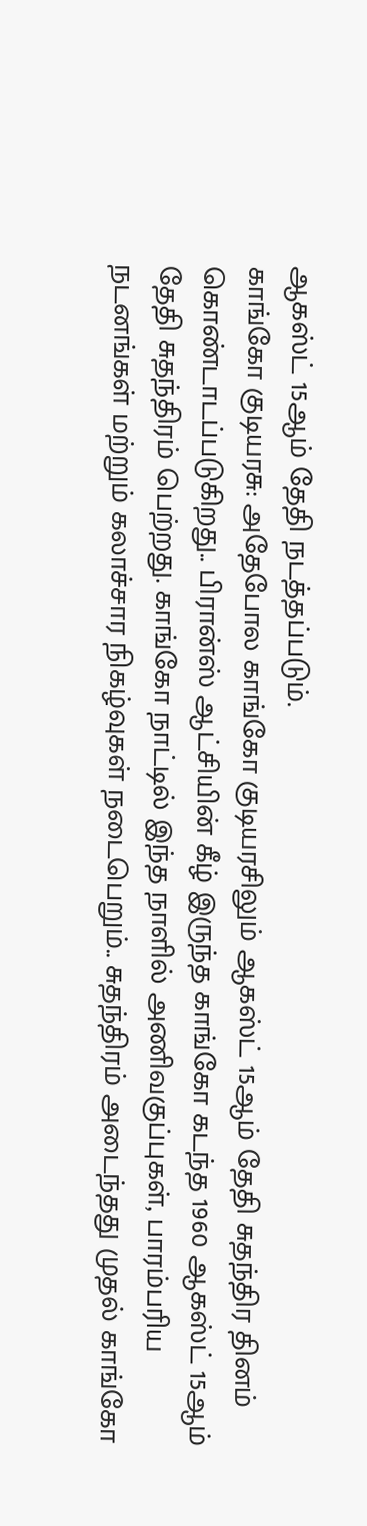ஆகஸ்ட் 15ஆம் தேதி நடத்தப்படும்.
காங்கோ குடியரசு: அதேபோல காங்கோ குடியரசிலும் ஆகஸ்ட் 15ஆம் தேதி சுதந்திர தினம் கொண்டாடப்படுகிறது.. பிரான்ஸ் ஆட்சியின் கீழ் இருந்த காங்கோ கடந்த 1960 ஆகஸ்ட் 15ஆம் தேதி சுதந்திரம் பெற்றது. காங்கோ நாட்டில் இந்த நாளில் அணிவகுப்புகள், பாரம்பரிய நடனங்கள் மற்றும் கலாச்சார நிகழ்வுகள் நடைபெறும்.. சுதந்திரம் அடைந்தது முதல் காங்கோ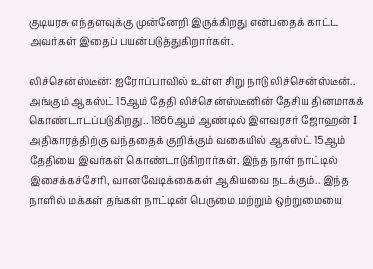குடியரசு எந்தளவுக்கு முன்னேறி இருக்கிறது என்பதைக் காட்ட அவர்கள் இதைப் பயன்படுத்துகிறார்கள்.

லிச்சென்ஸ்டீன்: ஐரோப்பாவில் உள்ள சிறு நாடு லிச்சென்ஸ்டீன்.. அங்கும் ஆகஸ்ட் 15ஆம் தேதி லிச்சென்ஸ்டீனின் தேசிய தினமாகக் கொண்டாடப்படுகிறது.. 1866ஆம் ஆண்டில் இளவரசர் ஜோஹன் I அதிகாரத்திற்கு வந்ததைக் குறிக்கும் வகையில் ஆகஸ்ட் 15ஆம் தேதியை இவர்கள் கொண்டாடுகிறார்கள். இந்த நாள் நாட்டில் இசைக்கச்சேரி, வானவேடிக்கைகள் ஆகியவை நடக்கும்.. இந்த நாளில் மக்கள் தங்கள் நாட்டின் பெருமை மற்றும் ஒற்றுமையை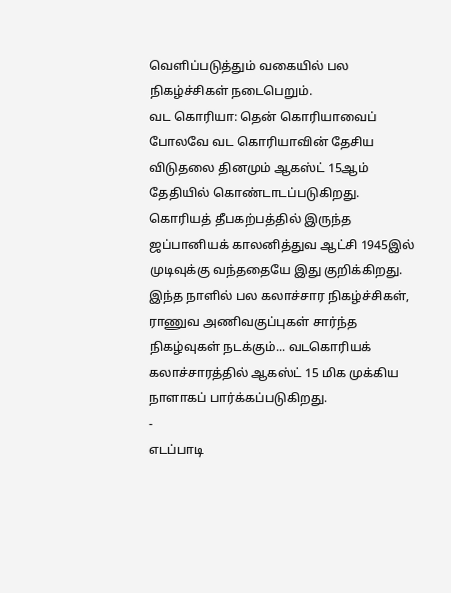வெளிப்படுத்தும் வகையில் பல நிகழ்ச்சிகள் நடைபெறும்.
வட கொரியா: தென் கொரியாவைப் போலவே வட கொரியாவின் தேசிய விடுதலை தினமும் ஆகஸ்ட் 15ஆம் தேதியில் கொண்டாடப்படுகிறது. கொரியத் தீபகற்பத்தில் இருந்த ஜப்பானியக் காலனித்துவ ஆட்சி 1945இல் முடிவுக்கு வந்ததையே இது குறிக்கிறது. இந்த நாளில் பல கலாச்சார நிகழ்ச்சிகள், ராணுவ அணிவகுப்புகள் சார்ந்த நிகழ்வுகள் நடக்கும்... வடகொரியக் கலாச்சாரத்தில் ஆகஸ்ட் 15 மிக முக்கிய நாளாகப் பார்க்கப்படுகிறது.
-
எடப்பாடி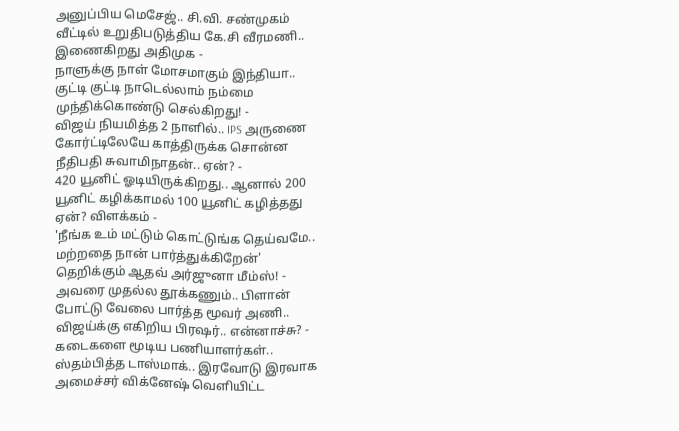அனுப்பிய மெசேஜ்.. சி.வி. சண்முகம் வீட்டில் உறுதிபடுத்திய கே.சி வீரமணி.. இணைகிறது அதிமுக -
நாளுக்கு நாள் மோசமாகும் இந்தியா.. குட்டி குட்டி நாடெல்லாம் நம்மை முந்திக்கொண்டு செல்கிறது! -
விஜய் நியமித்த 2 நாளில்.. IPS அருணை கோர்ட்டிலேயே காத்திருக்க சொன்ன நீதிபதி சுவாமிநாதன்.. ஏன்? -
420 யூனிட் ஓடியிருக்கிறது.. ஆனால் 200 யூனிட் கழிக்காமல் 100 யூனிட் கழித்தது ஏன்? விளக்கம் -
'நீங்க உம் மட்டும் கொட்டுங்க தெய்வமே.. மற்றதை நான் பார்த்துக்கிறேன்' தெறிக்கும் ஆதவ் அர்ஜுனா மீம்ஸ்! -
அவரை முதல்ல தூக்கணும்.. பிளான் போட்டு வேலை பார்த்த மூவர் அணி.. விஜய்க்கு எகிறிய பிரஷர்.. என்னாச்சு? -
கடைகளை மூடிய பணியாளர்கள்.. ஸ்தம்பித்த டாஸ்மாக்.. இரவோடு இரவாக அமைச்சர் விக்னேஷ் வெளியிட்ட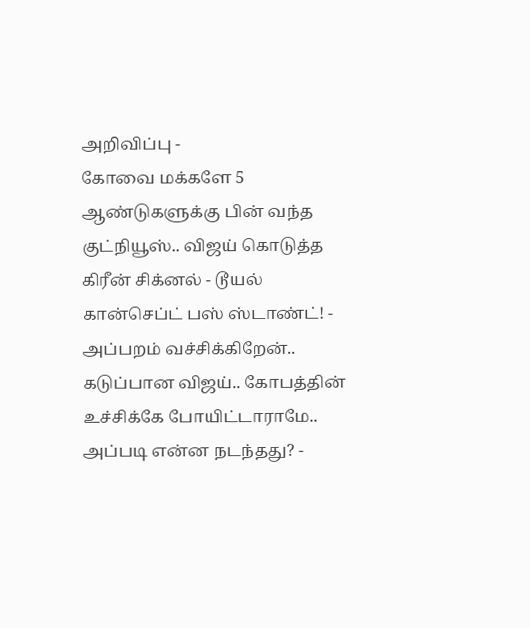அறிவிப்பு -
கோவை மக்களே 5 ஆண்டுகளுக்கு பின் வந்த குட்நியூஸ்.. விஜய் கொடுத்த கிரீன் சிக்னல் - டூயல் கான்செப்ட் பஸ் ஸ்டாண்ட்! -
அப்பறம் வச்சிக்கிறேன்.. கடுப்பான விஜய்.. கோபத்தின் உச்சிக்கே போயிட்டாராமே.. அப்படி என்ன நடந்தது? -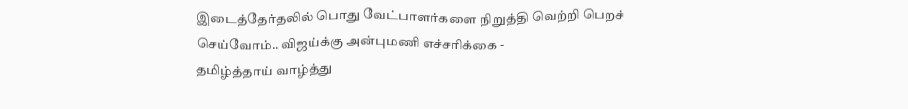இடைத்தேர்தலில் பொது வேட்பாளர்களை நிறுத்தி வெற்றி பெறச் செய்வோம்.. விஜய்க்கு அன்புமணி எச்சரிக்கை -
தமிழ்த்தாய் வாழ்த்து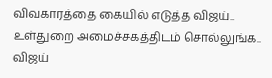விவகாரத்தை கையில் எடுத்த விஜய்.. உள்துறை அமைச்சகத்திடம் சொல்லுங்க.. விஜய்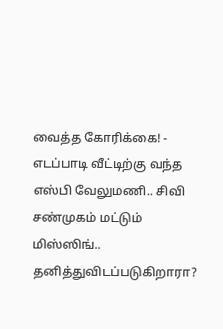வைத்த கோரிக்கை! -
எடப்பாடி வீட்டிற்கு வந்த எஸ்பி வேலுமணி.. சிவி சண்முகம் மட்டும் மிஸ்ஸிங்.. தனித்துவிடப்படுகிறாரா?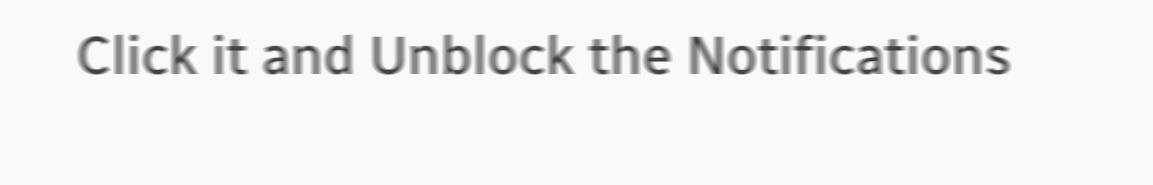Click it and Unblock the Notifications